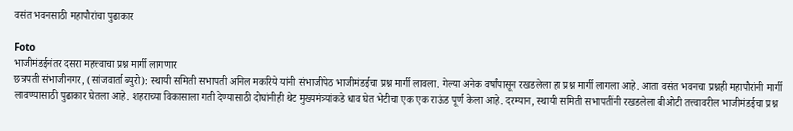वसंत भवनसाठी महापौरांचा पुढाकार

Foto
भाजीमंडईनंतर दसरा महत्त्वाचा प्रश्न मार्गी लागणार
छत्रपती संभाजीनगर, (सांजवार्ता ब्युरो): स्थायी समिती सभापती अनिल मकरिये यांनी संभाजीपेठ भाजीमंडईचा प्रश्न मार्गी लावला. गेल्या अनेक वर्षांपासून रखडलेला हा प्रश्न मार्गी लागला आहे. आता वसंत भवनचा प्रश्नही महापौरांनी मार्गी लावण्यासाठी पुढाकार घेतला आहे. शहराच्या विकासाला गती देण्यासाठी दोघांनीही थेट मुख्यमंत्र्यांकडे धाव घेत भेटीचा एक एक राऊंड पूर्ण केला आहे. दरम्यान, स्थायी समिती सभापतींनी रखडलेला बीओटी तत्त्वावरील भाजीमंडईचा प्रश्न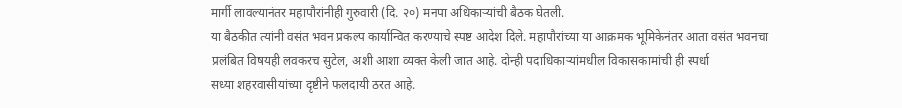मार्गी लावल्यानंतर महापौरांनीही गुरुवारी (दि. २०) मनपा अधिकाऱ्यांची बैठक घेतली.
या बैठकीत त्यांनी वसंत भवन प्रकल्प कार्यान्वित करण्याचे स्पष्ट आदेश दिले. महापौरांच्या या आक्रमक भूमिकेनंतर आता वसंत भवनचा प्रलंबित विषयही लवकरच सुटेल, अशी आशा व्यक्त केली जात आहे. दोन्ही पदाधिकाऱ्यांमधील विकासकामांची ही स्पर्धा
सध्या शहरवासीयांच्या दृष्टीने फलदायी ठरत आहे.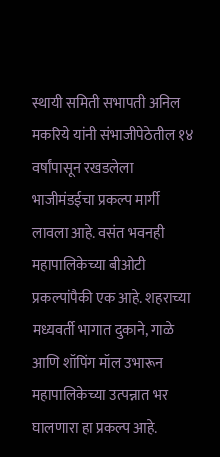स्थायी समिती सभापती अनिल मकरिये यांनी संभाजीपेठेतील १४ वर्षांपासून रखडलेला भाजीमंडईचा प्रकल्प मार्गी लावला आहे. वसंत भवनही महापालिकेच्या बीओटी प्रकल्पांपैकी एक आहे. शहराच्या मध्यवर्ती भागात दुकाने, गाळे आणि शॉपिंग मॉल उभारून महापालिकेच्या उत्पन्नात भर घालणारा हा प्रकल्प आहे.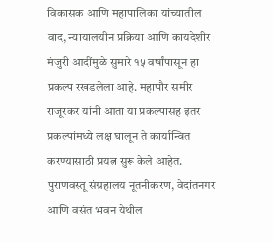विकासक आणि महापालिका यांच्यातील वाद, न्यायालयीन प्रक्रिया आणि कायदेशीर मंजुरी आदींमुळे सुमारे १५ वर्षांपासून हा प्रकल्प रखडलेला आहे. महापौर समीर राजूरकर यांनी आता या प्रकल्पासह इतर प्रकल्पांमध्ये लक्ष घालून ते कार्यान्वित करण्यासाठी प्रयत्न सुरू केले आहेत. पुराणवस्तू संग्रहालय नूतनीकरण, वेदांतनगर आणि वसंत भवन येथील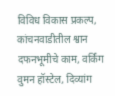विविध विकास प्रकल्प, कांचनवाडीतील श्वान दफनभूमीचे काम, वर्किंग वुमन हॉस्टेल, दिव्यांग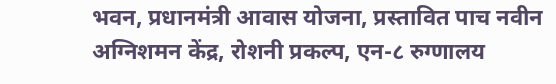भवन, प्रधानमंत्री आवास योजना, प्रस्तावित पाच नवीन अग्निशमन केंद्र, रोशनी प्रकल्प, एन-८ रुग्णालय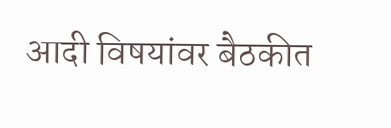आदी विषयांवर बैठकीत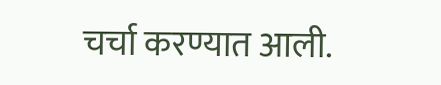चर्चा करण्यात आली.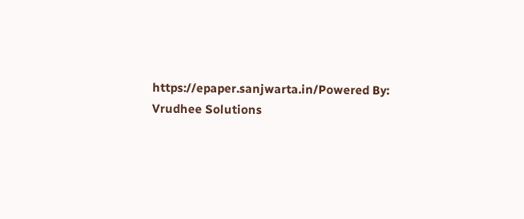https://epaper.sanjwarta.in/Powered By: Vrudhee Solutions